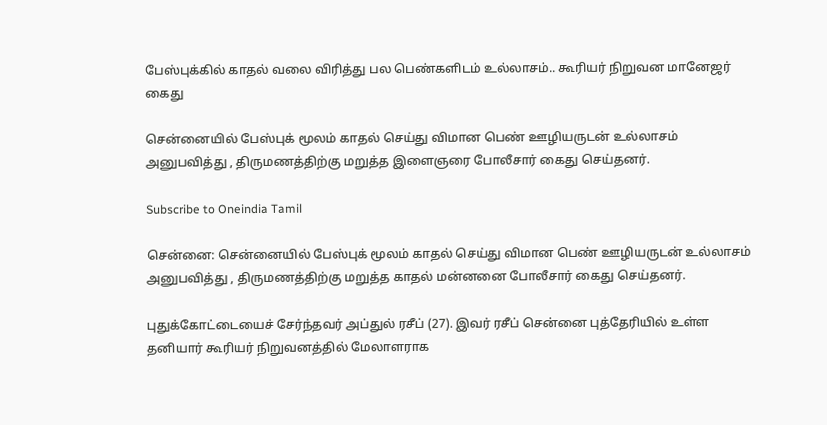பேஸ்புக்கில் காதல் வலை விரித்து பல பெண்களிடம் உல்லாசம்.. கூரியர் நிறுவன மானேஜர் கைது

சென்னையில் பேஸ்புக் மூலம் காதல் செய்து விமான பெண் ஊழியருடன் உல்லாசம் அனுபவித்து , திருமணத்திற்கு மறுத்த இளைஞரை போலீசார் கைது செய்தனர்.

Subscribe to Oneindia Tamil

சென்னை: சென்னையில் பேஸ்புக் மூலம் காதல் செய்து விமான பெண் ஊழியருடன் உல்லாசம் அனுபவித்து , திருமணத்திற்கு மறுத்த காதல் மன்னனை போலீசார் கைது செய்தனர்.

புதுக்கோட்டையைச் சேர்ந்தவர் அப்துல் ரசீப் (27). இவர் ரசீப் சென்னை புத்தேரியில் உள்ள தனியார் கூரியர் நிறுவனத்தில் மேலாளராக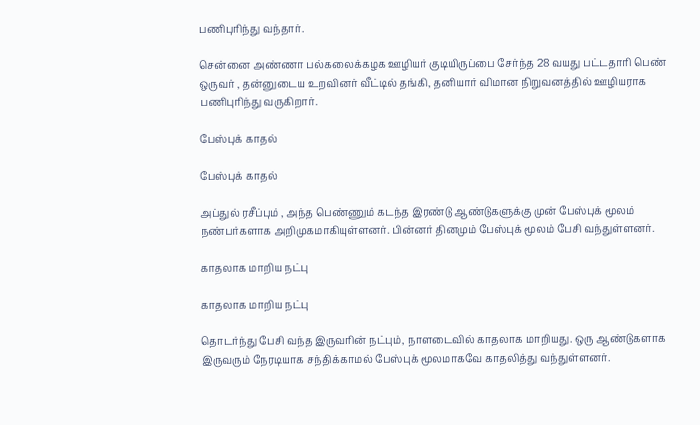பணிபுரிந்து வந்தார்.

சென்னை அண்ணா பல்கலைக்கழக ஊழியர் குடியிருப்பை சேர்ந்த 28 வயது பட்டதாரி பெண் ஒருவர் , தன்னுடைய உறவினர் வீட்டில் தங்கி, தனியார் விமான நிறுவனத்தில் ஊழியராக பணிபுரிந்து வருகிறார்.

பேஸ்புக் காதல்

பேஸ்புக் காதல்

அப்துல் ரசீப்பும் , அந்த பெண்ணும் கடந்த இரண்டு ஆண்டுகளுக்கு முன் பேஸ்புக் மூலம் நண்பர்களாக அறிமுகமாகியுள்ளனர். பின்னர் தினமும் பேஸ்புக் மூலம் பேசி வந்துள்ளனர்.

காதலாக மாறிய நட்பு

காதலாக மாறிய நட்பு

தொடர்ந்து பேசி வந்த இருவரின் நட்பும், நாளடைவில் காதலாக மாறியது. ஒரு ஆண்டுகளாக இருவரும் நேரடியாக சந்திக்காமல் பேஸ்புக் மூலமாகவே காதலித்து வந்துள்ளனர்.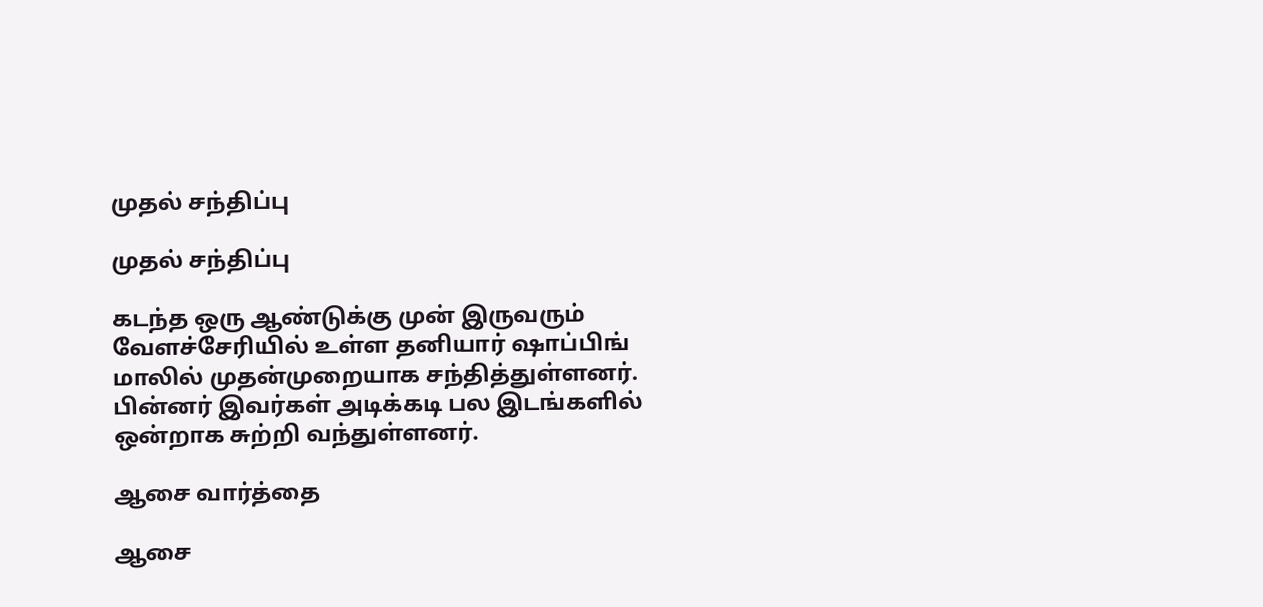முதல் சந்திப்பு

முதல் சந்திப்பு

கடந்த ஒரு ஆண்டுக்கு முன் இருவரும் வேளச்சேரியில் உள்ள தனியார் ஷாப்பிங் மாலில் முதன்முறையாக சந்தித்துள்ளனர். பின்னர் இவர்கள் அடிக்கடி பல இடங்களில் ஒன்றாக சுற்றி வந்துள்ளனர்.

ஆசை வார்த்தை

ஆசை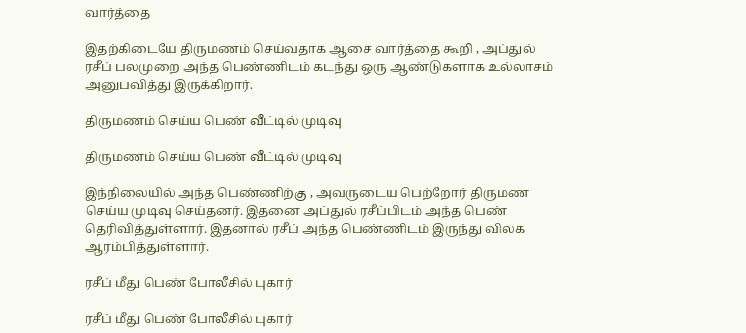வார்த்தை

இதற்கிடையே திருமணம் செய்வதாக ஆசை வார்த்தை கூறி , அப்துல் ரசீப் பலமுறை அந்த பெண்ணிடம் கடந்து ஒரு ஆண்டுகளாக உல்லாசம் அனுபவித்து இருக்கிறார்.

திருமணம் செய்ய பெண் வீட்டில் முடிவு

திருமணம் செய்ய பெண் வீட்டில் முடிவு

இந்நிலையில் அந்த பெண்ணிற்கு , அவருடைய பெற்றோர் திருமண செய்ய முடிவு செய்தனர். இதனை அப்துல் ரசீப்பிடம் அந்த பெண் தெரிவித்துள்ளார். இதனால் ரசீப் அந்த பெண்ணிடம் இருந்து விலக ஆரம்பித்துள்ளார்.

ரசீப் மீது பெண் போலீசில் புகார்

ரசீப் மீது பெண் போலீசில் புகார்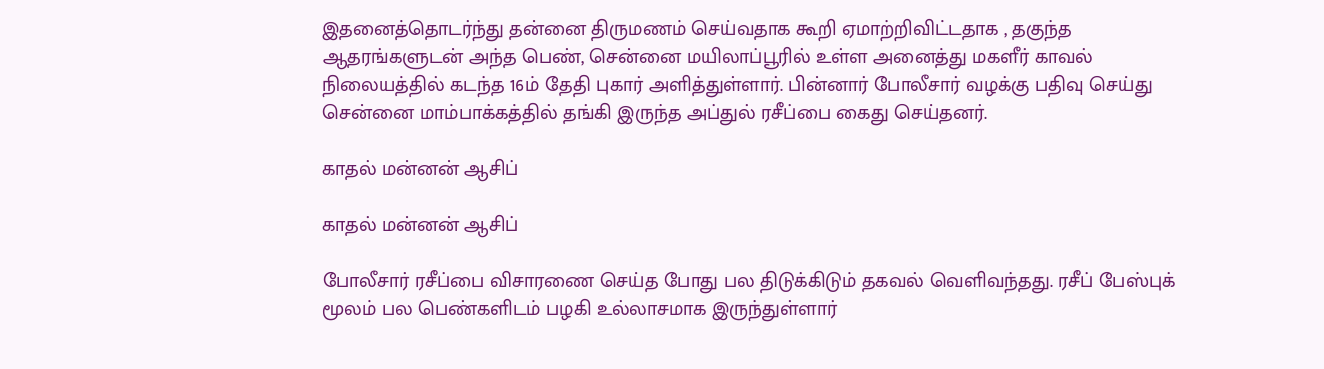இதனைத்தொடர்ந்து தன்னை திருமணம் செய்வதாக கூறி ஏமாற்றிவிட்டதாக , தகுந்த ஆதரங்களுடன் அந்த பெண், சென்னை மயிலாப்பூரில் உள்ள அனைத்து மகளீர் காவல் நிலையத்தில் கடந்த 16ம் தேதி புகார் அளித்துள்ளார். பின்னார் போலீசார் வழக்கு பதிவு செய்து சென்னை மாம்பாக்கத்தில் தங்கி இருந்த அப்துல் ரசீப்பை கைது செய்தனர்.

காதல் மன்னன் ஆசிப்

காதல் மன்னன் ஆசிப்

போலீசார் ரசீப்பை விசாரணை செய்த போது பல திடுக்கிடும் தகவல் வெளிவந்தது. ரசீப் பேஸ்புக் மூலம் பல பெண்களிடம் பழகி உல்லாசமாக இருந்துள்ளார்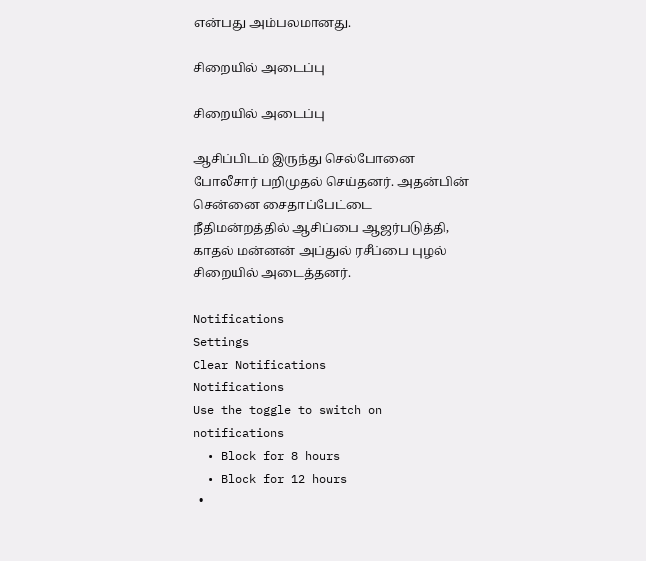என்பது அம்பலமானது.

சிறையில் அடைப்பு

சிறையில் அடைப்பு

ஆசிப்பிடம் இருந்து செல்போனை போலீசார் பறிமுதல் செய்தனர். அதன்பின் சென்னை சைதாப்பேட்டை நீதிமன்றத்தில் ஆசிப்பை ஆஜர்படுத்தி, காதல் மன்னன் அப்துல் ரசீப்பை புழல் சிறையில் அடைத்தனர்.

Notifications
Settings
Clear Notifications
Notifications
Use the toggle to switch on notifications
  • Block for 8 hours
  • Block for 12 hours
  •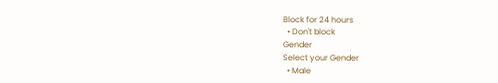Block for 24 hours
  • Don't block
Gender
Select your Gender
  • Male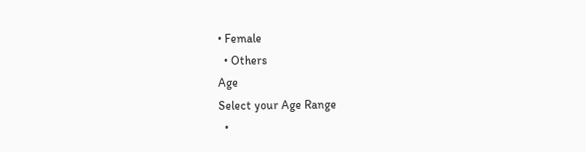• Female
  • Others
Age
Select your Age Range
  •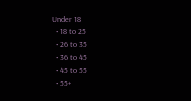Under 18
  • 18 to 25
  • 26 to 35
  • 36 to 45
  • 45 to 55
  • 55+